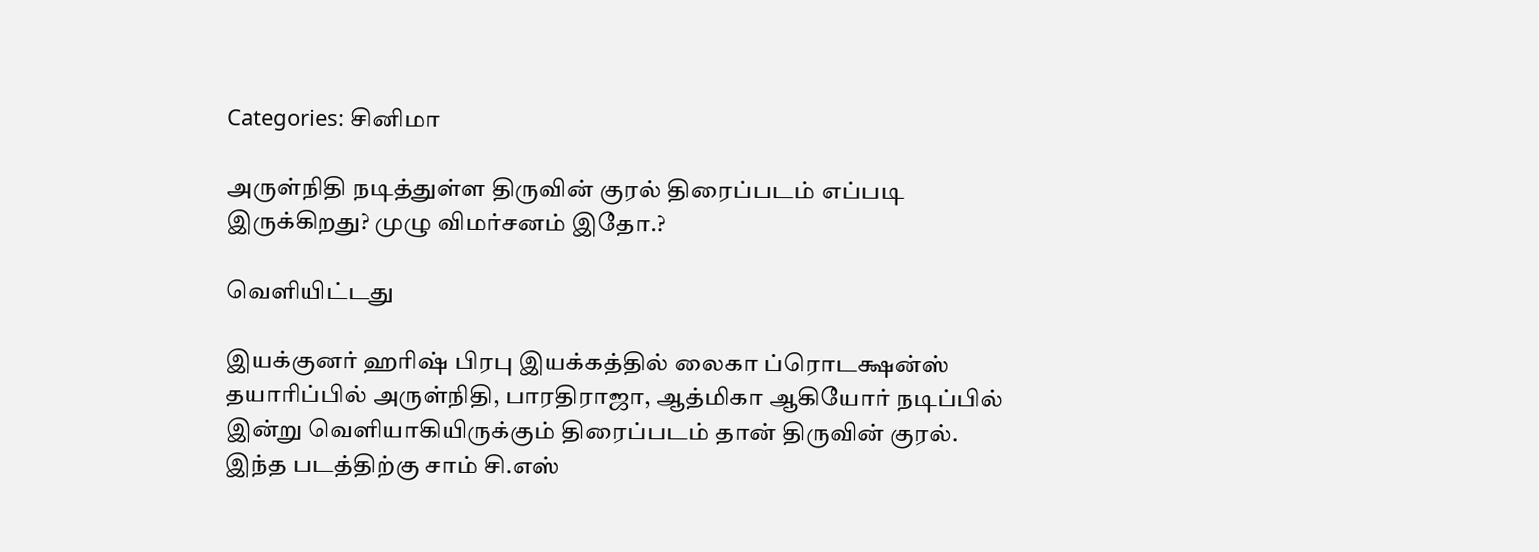Categories: சினிமா

அருள்நிதி நடித்துள்ள திருவின் குரல் திரைப்படம் எப்படி இருக்கிறது? முழு விமர்சனம் இதோ.?

வெளியிட்டது

இயக்குனர் ஹரிஷ் பிரபு இயக்கத்தில் லைகா ப்ரொடக்ஷன்ஸ் தயாரிப்பில் அருள்நிதி, பாரதிராஜா, ஆத்மிகா ஆகியோர் நடிப்பில் இன்று வெளியாகியிருக்கும் திரைப்படம் தான் திருவின் குரல். இந்த படத்திற்கு சாம் சி.எஸ்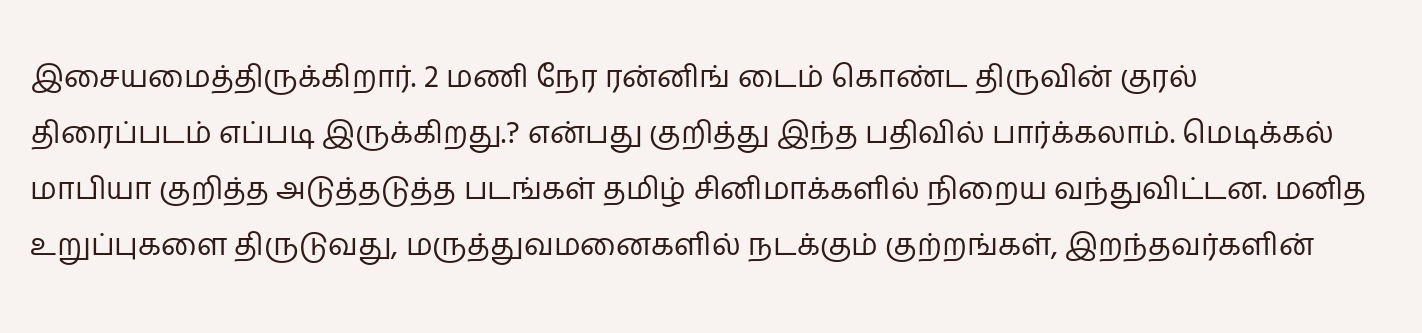இசையமைத்திருக்கிறார். 2 மணி நேர ரன்னிங் டைம் கொண்ட திருவின் குரல் திரைப்படம் எப்படி இருக்கிறது.? என்பது குறித்து இந்த பதிவில் பார்க்கலாம். மெடிக்கல் மாபியா குறித்த அடுத்தடுத்த படங்கள் தமிழ் சினிமாக்களில் நிறைய வந்துவிட்டன. மனித உறுப்புகளை திருடுவது, மருத்துவமனைகளில் நடக்கும் குற்றங்கள், இறந்தவர்களின்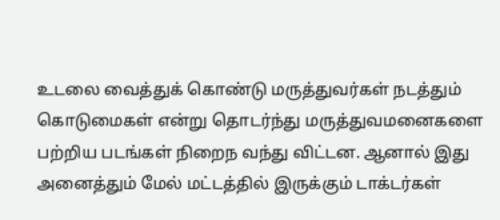உடலை வைத்துக் கொண்டு மருத்துவர்கள் நடத்தும் கொடுமைகள் என்று தொடர்ந்து மருத்துவமனைகளை பற்றிய படங்கள் நிறைந வந்து விட்டன. ஆனால் இது அனைத்தும் மேல் மட்டத்தில் இருக்கும் டாக்டர்கள்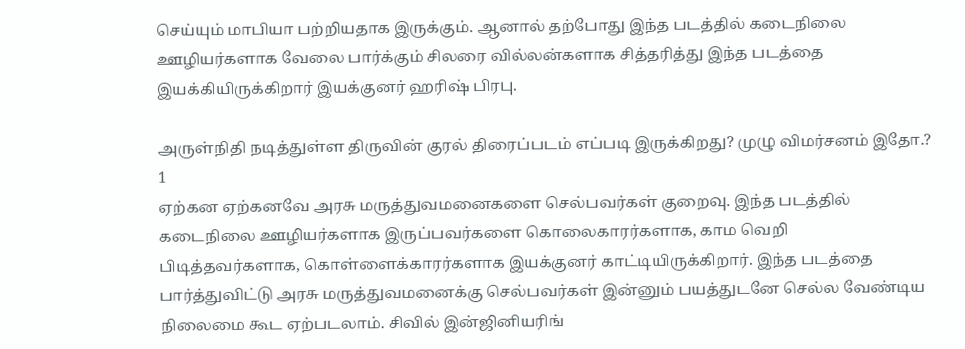செய்யும் மாபியா பற்றியதாக இருக்கும். ஆனால் தற்போது இந்த படத்தில் கடைநிலை ஊழியர்களாக வேலை பார்க்கும் சிலரை வில்லன்களாக சித்தரித்து இந்த படத்தை இயக்கியிருக்கிறார் இயக்குனர் ஹரிஷ் பிரபு.

அருள்நிதி நடித்துள்ள திருவின் குரல் திரைப்படம் எப்படி இருக்கிறது? முழு விமர்சனம் இதோ.? 1
ஏற்கன ஏற்கனவே அரசு மருத்துவமனைகளை செல்பவர்கள் குறைவு. இந்த படத்தில் கடைநிலை ஊழியர்களாக இருப்பவர்களை கொலைகாரர்களாக, காம வெறி பிடித்தவர்களாக, கொள்ளைக்காரர்களாக இயக்குனர் காட்டியிருக்கிறார். இந்த படத்தை பார்த்துவிட்டு அரசு மருத்துவமனைக்கு செல்பவர்கள் இன்னும் பயத்துடனே செல்ல வேண்டிய நிலைமை கூட ஏற்படலாம். சிவில் இன்ஜினியரிங்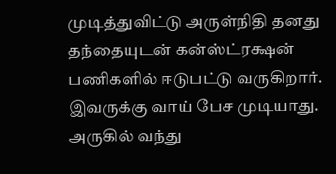முடித்துவிட்டு அருள்நிதி தனது தந்தையுடன் கன்ஸ்ட்ரக்ஷன் பணிகளில் ஈடுபட்டு வருகிறார். இவருக்கு வாய் பேச முடியாது. அருகில் வந்து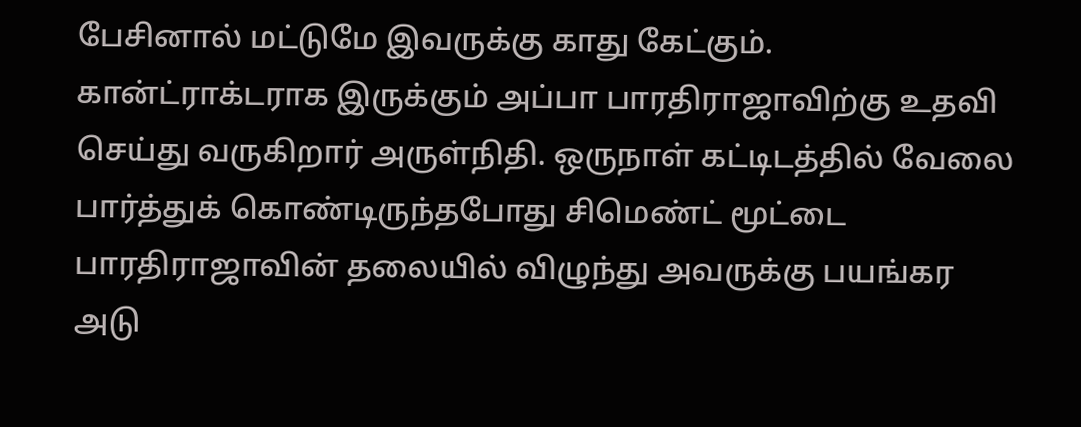பேசினால் மட்டுமே இவருக்கு காது கேட்கும். கான்ட்ராக்டராக இருக்கும் அப்பா பாரதிராஜாவிற்கு உதவி செய்து வருகிறார் அருள்நிதி. ஒருநாள் கட்டிடத்தில் வேலை பார்த்துக் கொண்டிருந்தபோது சிமெண்ட் மூட்டை பாரதிராஜாவின் தலையில் விழுந்து அவருக்கு பயங்கர அடு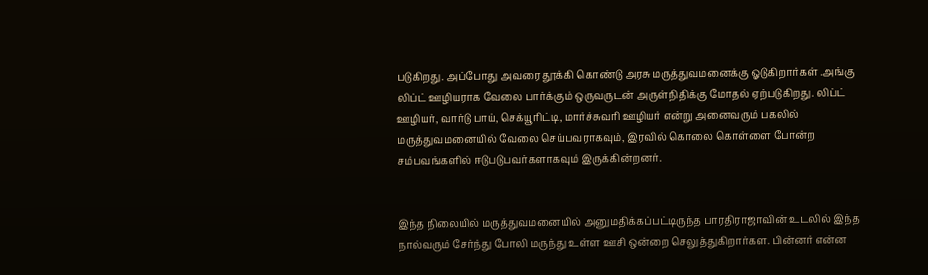படுகிறது. அப்போது அவரை தூக்கி கொண்டு அரசு மருத்துவமனைக்கு ஓடுகிறார்கள் .அங்கு லிப்ட் ஊழியராக வேலை பார்க்கும் ஒருவருடன் அருள்நிதிக்கு மோதல் ஏற்படுகிறது. லிப்ட் ஊழியர், வார்டு பாய், செக்யூரிட்டி, மார்ச்சுவரி ஊழியர் என்று அனைவரும் பகலில் மருத்துவமனையில் வேலை செய்பவராகவும், இரவில் கொலை கொள்ளை போன்ற சம்பவங்களில் ஈடுபடுபவர்களாகவும் இருக்கின்றனர்.


இந்த நிலையில் மருத்துவமனையில் அனுமதிக்கப்பட்டிருந்த பாரதிராஜாவின் உடலில் இந்த நால்வரும் சேர்ந்து போலி மருந்து உள்ள ஊசி ஒன்றை செலுத்துகிறார்கள. பின்னர் என்ன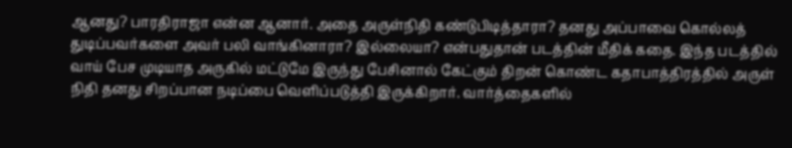ஆனது? பாரதிராஜா என்ன ஆனார். அதை அருள்நிதி கண்டுபிடித்தாரா? தனது அப்பாவை கொல்லத் துடிப்பவர்களை அவர் பலி வாங்கினாரா? இல்லையா? என்பதுதான் படத்தின் மீதிக் கதை. இந்த படத்தில் வாய் பேச முடியாத அருகில் மட்டுமே இருந்து பேசினால் கேட்கும் திறன் கொண்ட கதாபாத்திரத்தில் அருள் நிதி தனது சிறப்பான நடிப்பை வெளிப்படுத்தி இருக்கிறார். வார்த்தைகளில்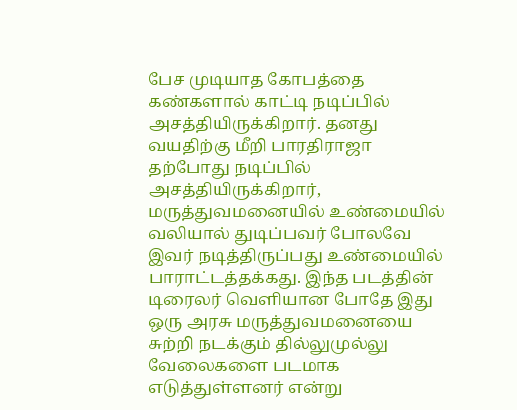பேச முடியாத கோபத்தை கண்களால் காட்டி நடிப்பில் அசத்தியிருக்கிறார். தனது வயதிற்கு மீறி பாரதிராஜா தற்போது நடிப்பில் அசத்தியிருக்கிறார், மருத்துவமனையில் உண்மையில் வலியால் துடிப்பவர் போலவே இவர் நடித்திருப்பது உண்மையில் பாராட்டத்தக்கது. இந்த படத்தின் டிரைலர் வெளியான போதே இது ஒரு அரசு மருத்துவமனையை சுற்றி நடக்கும் தில்லுமுல்லு வேலைகளை படமாக எடுத்துள்ளனர் என்று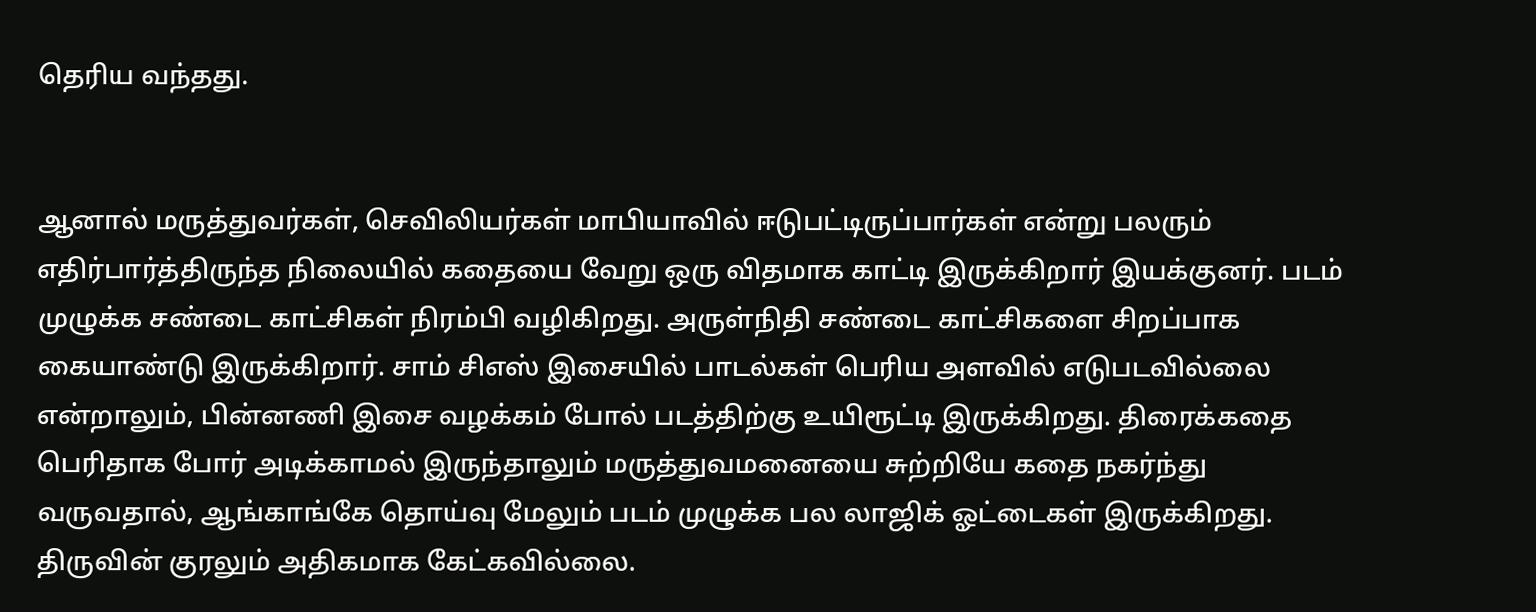தெரிய வந்தது.


ஆனால் மருத்துவர்கள், செவிலியர்கள் மாபியாவில் ஈடுபட்டிருப்பார்கள் என்று பலரும் எதிர்பார்த்திருந்த நிலையில் கதையை வேறு ஒரு விதமாக காட்டி இருக்கிறார் இயக்குனர். படம் முழுக்க சண்டை காட்சிகள் நிரம்பி வழிகிறது. அருள்நிதி சண்டை காட்சிகளை சிறப்பாக கையாண்டு இருக்கிறார். சாம் சிஎஸ் இசையில் பாடல்கள் பெரிய அளவில் எடுபடவில்லை என்றாலும், பின்னணி இசை வழக்கம் போல் படத்திற்கு உயிரூட்டி இருக்கிறது. திரைக்கதை பெரிதாக போர் அடிக்காமல் இருந்தாலும் மருத்துவமனையை சுற்றியே கதை நகர்ந்து வருவதால், ஆங்காங்கே தொய்வு மேலும் படம் முழுக்க பல லாஜிக் ஓட்டைகள் இருக்கிறது. திருவின் குரலும் அதிகமாக கேட்கவில்லை.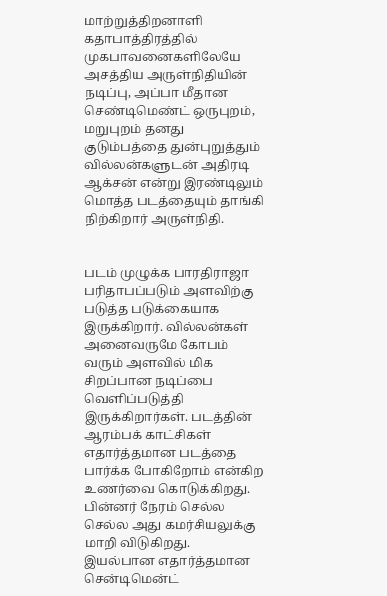மாற்றுத்திறனாளி கதாபாத்திரத்தில் முகபாவனைகளிலேயே அசத்திய அருள்நிதியின் நடிப்பு, அப்பா மீதான செண்டிமெண்ட் ஒருபுறம், மறுபுறம் தனது குடும்பத்தை துன்புறுத்தும் வில்லன்களுடன் அதிரடி ஆக்சன் என்று இரண்டிலும் மொத்த படத்தையும் தாங்கி நிற்கிறார் அருள்நிதி.


படம் முழுக்க பாரதிராஜா பரிதாபப்படும் அளவிற்கு படுத்த படுக்கையாக இருக்கிறார். வில்லன்கள் அனைவருமே கோபம் வரும் அளவில் மிக சிறப்பான நடிப்பை வெளிப்படுத்தி இருக்கிறார்கள். படத்தின் ஆரம்பக் காட்சிகள் எதார்த்தமான படத்தை பார்க்க போகிறோம் என்கிற உணர்வை கொடுக்கிறது. பின்னர் நேரம் செல்ல செல்ல அது கமர்சியலுக்கு மாறி விடுகிறது. இயல்பான எதார்த்தமான சென்டிமென்ட்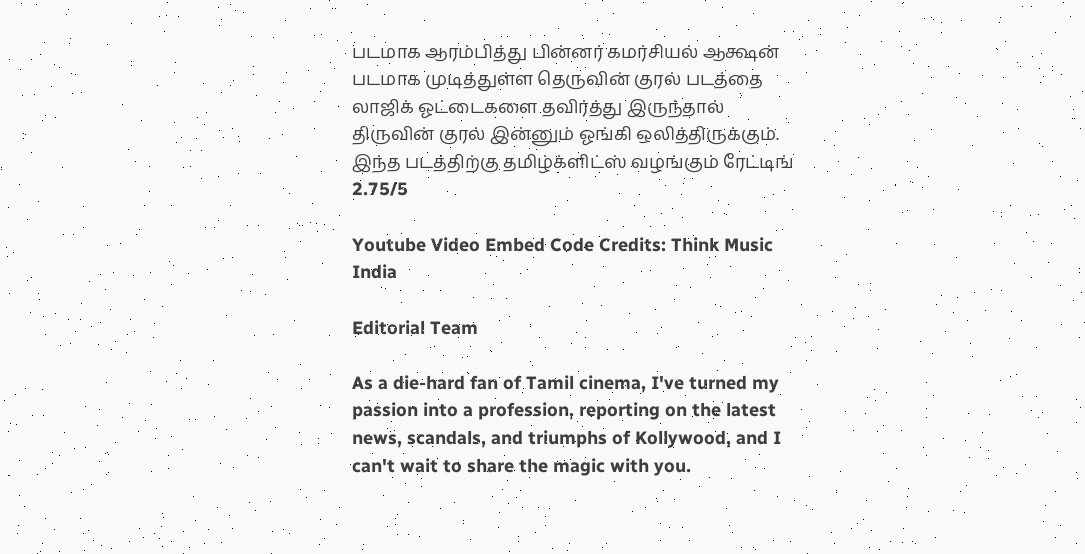படமாக ஆரம்பித்து பின்னர் கமர்சியல் ஆக்ஷன் படமாக முடித்துள்ள தெருவின் குரல் படத்தை லாஜிக் ஓட்டைகளை தவிர்த்து இருந்தால் திருவின் குரல் இன்னும் ஓங்கி ஒலித்திருக்கும். இந்த படத்திற்கு தமிழ்க்ளிட்ஸ் வழங்கும் ரேட்டிங் 2.75/5

Youtube Video Embed Code Credits: Think Music India

Editorial Team

As a die-hard fan of Tamil cinema, I've turned my passion into a profession, reporting on the latest news, scandals, and triumphs of Kollywood, and I can't wait to share the magic with you.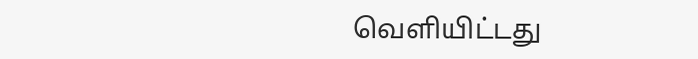வெளியிட்டது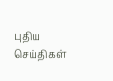புதிய செய்திகள்